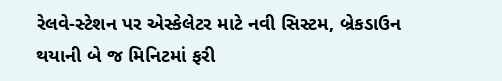રેલવે-સ્ટેશન પર એસ્કેલેટર માટે નવી સિસ્ટમ, બ્રેકડાઉન થયાની બે જ મિનિટમાં ફરી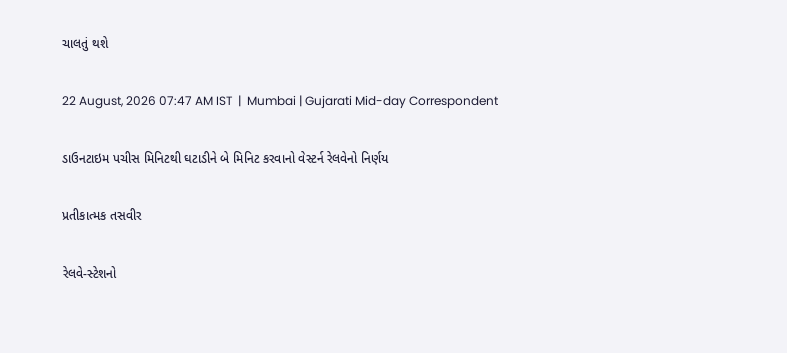ચાલતું થશે

22 August, 2026 07:47 AM IST  |  Mumbai | Gujarati Mid-day Correspondent

ડાઉનટાઇમ પચીસ મિનિટથી ઘટાડીને બે મિનિટ કરવાનો વેસ્ટર્ન રેલવેનો નિર્ણય

પ્રતીકાત્મક તસવીર

રેલવે-સ્ટેશનો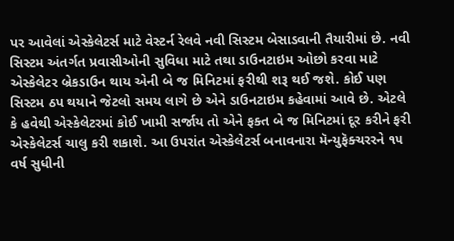પર આવેલાં એસ્કેલેટર્સ માટે વેસ્ટર્ન રેલવે નવી સિસ્ટમ બેસાડવાની તૈયારીમાં છે. નવી સિસ્ટમ અંતર્ગત પ્રવાસીઓની સુવિધા માટે તથા ડાઉનટાઇમ ઓછો કરવા માટે એસ્કેલેટર બ્રેકડાઉન થાય એની બે જ મિનિટમાં ફરીથી શરૂ થઈ જશે. કોઈ પણ સિસ્ટમ ઠપ થયાને જેટલો સમય લાગે છે એને ડાઉનટાઇમ કહેવામાં આવે છે. એટલે કે હવેથી એસ્કેલેટરમાં કોઈ ખામી સર્જાય તો એને ફક્ત બે જ મિનિટમાં દૂર કરીને ફરી એસ્કેલેટર્સ ચાલુ કરી શકાશે. આ ઉપરાંત એસ્કેલેટર્સ બનાવનારા મૅન્યુફૅક્ચરરને ૧૫ વર્ષ સુધીની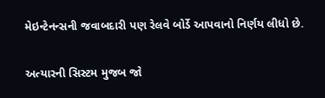મેઇન્ટેનન્સની જવાબદારી પણ રેલવે બોર્ડે આપવાનો નિર્ણય લીધો છે.

અત્યારની સિસ્ટમ મુજબ જો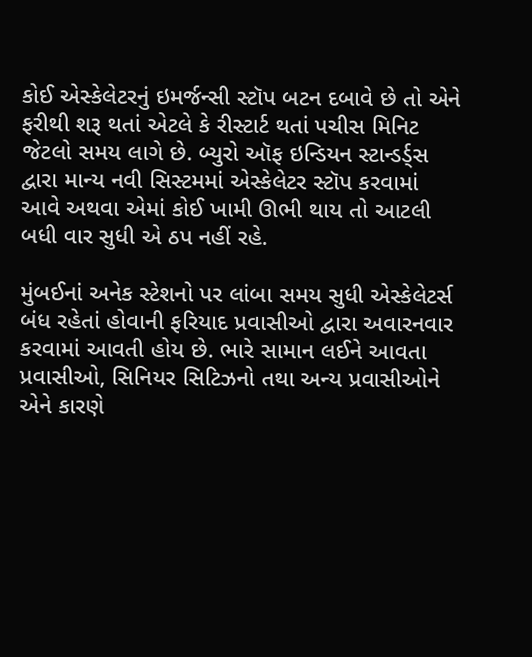કોઈ એસ્કેલેટરનું ઇમર્જન્સી સ્ટૉપ બટન દબાવે છે તો એને ફરીથી શરૂ થતાં એટલે કે રીસ્ટાર્ટ થતાં પચીસ મિનિટ જેટલો સમય લાગે છે. બ્યુરો ઑફ ઇન્ડિયન સ્ટાન્ડર્ડ્સ દ્વારા માન્ય નવી સિસ્ટમમાં એસ્કેલેટર સ્ટૉપ કરવામાં આવે અથવા એમાં કોઈ ખામી ઊભી થાય તો આટલી બધી વાર સુધી એ ઠપ નહીં રહે.

મુંબઈનાં અનેક સ્ટેશનો પર લાંબા સમય સુધી એસ્કેલેટર્સ બંધ રહેતાં હોવાની ફરિયાદ પ્રવાસીઓ દ્વારા અવારનવાર કરવામાં આવતી હોય છે. ભારે સામાન લઈને આવતા પ્રવાસીઓ, સિનિયર સિટિઝનો તથા અન્ય પ્રવાસીઓને એને કારણે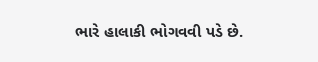ભારે હાલાકી ભોગવવી પડે છે.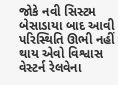જોકે નવી સિસ્ટમ બેસાડાયા બાદ આવી પરિસ્થિતિ ઊભી નહીં થાય એવો વિશ્વાસ વેસ્ટર્ન રેલવેના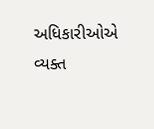અધિકારીઓએ વ્યક્ત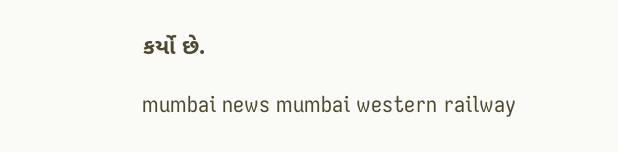કર્યો છે.

mumbai news mumbai western railway